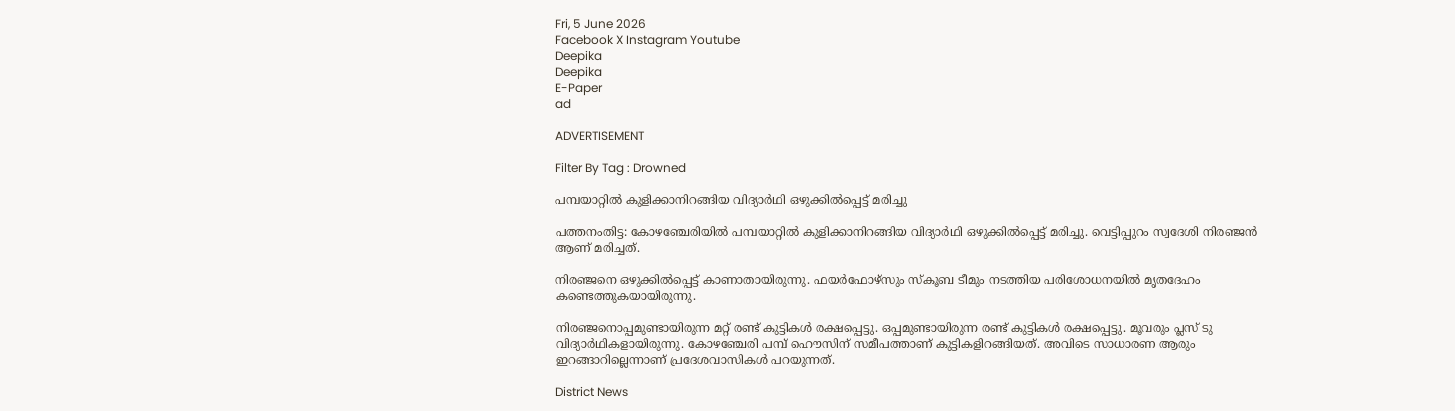Fri, 5 June 2026
Facebook X Instagram Youtube
Deepika
Deepika
E-Paper
ad

ADVERTISEMENT

Filter By Tag : Drowned

പമ്പയാറ്റിൽ കുളിക്കാനിറങ്ങിയ വിദ്യാർഥി ഒഴുക്കിൽപ്പെട്ട് മരിച്ചു

പത്തനംതിട്ട: കോഴഞ്ചേരിയിൽ പമ്പയാറ്റിൽ കുളിക്കാനിറങ്ങിയ വിദ്യാർഥി ഒഴുക്കിൽപ്പെട്ട് മരിച്ചു. വെട്ടിപ്പുറം സ്വദേശി നിരഞ്ജൻ ആണ് മരിച്ചത്.

നിരഞ്ജനെ ഒഴുക്കിൽപ്പെട്ട് കാണാതായിരുന്നു. ഫയർഫോഴ്സും സ്കൂബ ടീമും നടത്തിയ പരിശോധനയിൽ മൃതദേഹം കണ്ടെത്തുകയായിരുന്നു.

നിരഞ്ജനൊപ്പമുണ്ടായിരുന്ന മറ്റ് രണ്ട് കുട്ടികൾ രക്ഷപ്പെട്ടു. ഒപ്പമുണ്ടായിരുന്ന രണ്ട് കുട്ടികൾ രക്ഷപ്പെട്ടു. മൂവരും പ്ലസ് ടു വിദ്യാർഥികളായിരുന്നു. കോഴഞ്ചേരി പമ്പ് ഹൌസിന് സമീപത്താണ് കുട്ടികളിറങ്ങിയത്. അവിടെ സാധാരണ ആരും ഇറങ്ങാറില്ലെന്നാണ് പ്രദേശവാസികള്‍ പറയുന്നത്.

District News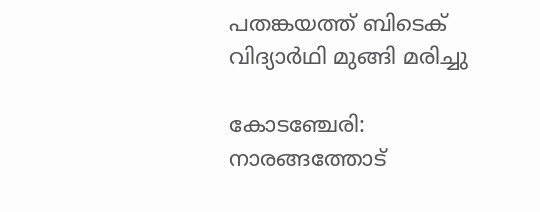പതങ്കയത്ത് ബിടെക് വിദ്യാർഥി മുങ്ങി മരിച്ചു

കോടഞ്ചേരി: നാരങ്ങത്തോട്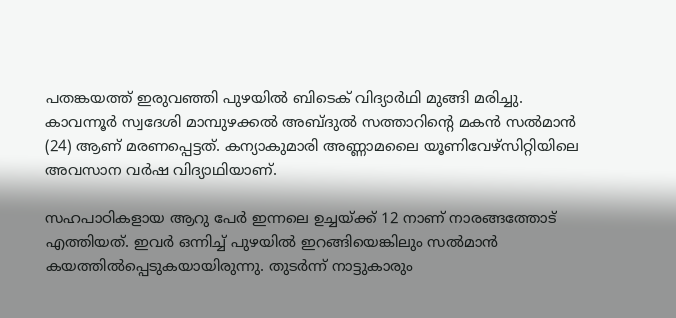പതങ്കയത്ത് ഇരുവഞ്ഞി പുഴയിൽ ബിടെക് വിദ്യാർഥി മുങ്ങി മരിച്ചു. കാവന്നൂർ സ്വദേശി മാമ്പുഴക്കൽ അബ്ദുൽ സത്താറിന്‍റെ മകൻ സൽമാൻ (24) ആണ് മരണപ്പെട്ടത്. കന്യാകുമാരി അണ്ണാമലൈ യൂണിവേഴ്സിറ്റിയിലെ അവസാന വർഷ വിദ്യാഥിയാണ്.

സഹപാഠികളായ ആറു പേർ ഇന്നലെ ഉച്ചയ്ക്ക് 12 നാണ് നാരങ്ങത്തോട് എത്തിയത്. ഇവർ ഒന്നിച്ച് പുഴയിൽ ഇറങ്ങിയെങ്കിലും സൽമാൻ കയത്തിൽപ്പെടുകയായിരുന്നു. തുടർന്ന് നാട്ടുകാരും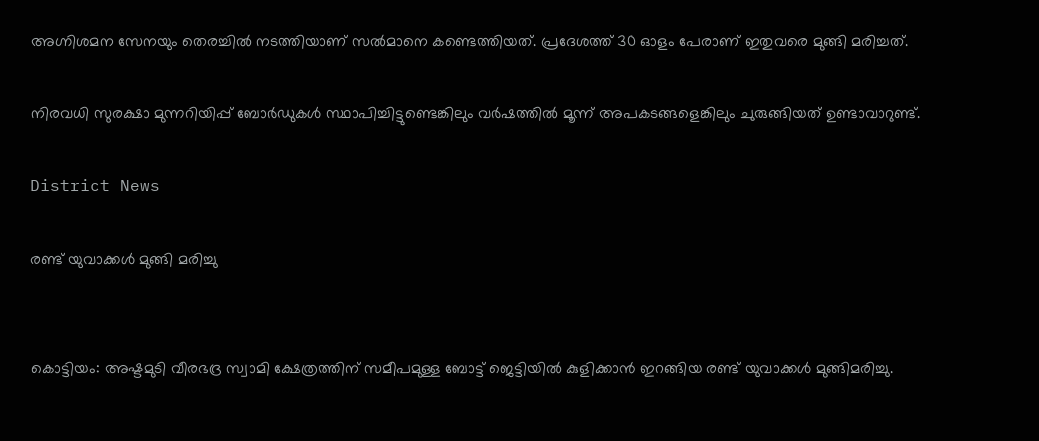അഗ്നിശമന സേനയും തെരച്ചിൽ നടത്തിയാണ് സൽമാനെ കണ്ടെത്തിയത്. പ്രദേശത്ത് 30 ഓളം പേരാണ് ഇതുവരെ മുങ്ങി മരിച്ചത്.

നിരവധി സുരക്ഷാ മുന്നറിയിപ്പ് ബോർഡുകൾ സ്ഥാപിച്ചിട്ടുണ്ടെങ്കിലും വർഷത്തിൽ മൂന്ന് അപകടങ്ങളെങ്കിലും ചുരുങ്ങിയത് ഉണ്ടാവാറുണ്ട്.

District News

രണ്ട് യുവാക്കൾ മുങ്ങി മരിച്ചു


കൊട്ടിയം: അഷ്ടമുടി വീരഭദ്ര സ്വാമി ക്ഷേത്രത്തിന് സമീപമുള്ള ബോട്ട് ജെട്ടിയില്‍ കുളിക്കാന്‍ ഇറങ്ങിയ രണ്ട് യുവാക്കള്‍ മുങ്ങിമരിച്ചു.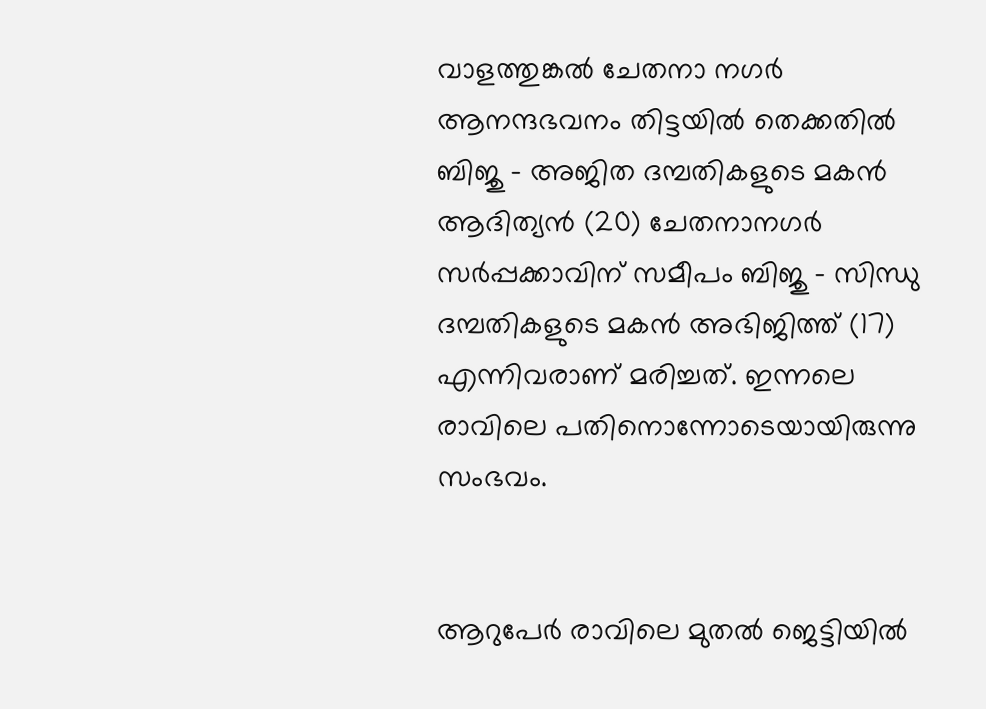വാളത്തുങ്കല്‍ ചേതനാ നഗര്‍ ആനന്ദഭവനം തിട്ടയില്‍ തെക്കതില്‍ ബിജു - അജിത ദമ്പതികളുടെ മകന്‍ ആദിത്യന്‍ (20) ചേതനാനഗര്‍ സര്‍പ്പക്കാവിന് സമീപം ബിജു - സിന്ധു ദമ്പതികളുടെ മകന്‍ അഭിജിത്ത് (17) എന്നിവരാണ് മരിച്ചത്. ഇന്നലെ രാവിലെ പതിനൊന്നോടെയായിരുന്നു സംഭവം.


ആറുപേർ രാവിലെ മുതല്‍ ജെട്ടിയില്‍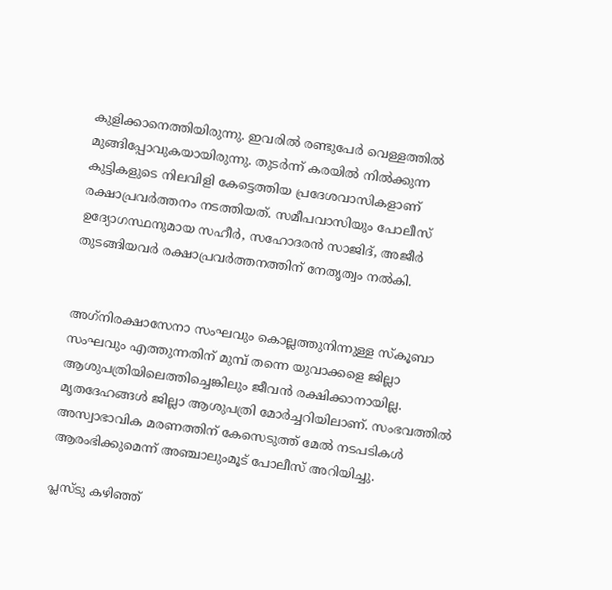കുളിക്കാനെത്തിയിരുന്നു. ഇവരില്‍ രണ്ടുപേര്‍ വെള്ളത്തില്‍ മുങ്ങിപ്പോവുകയായിരുന്നു. തുടര്‍ന്ന് കരയില്‍ നില്‍ക്കുന്ന കുട്ടികളുടെ നിലവിളി കേട്ടെത്തിയ പ്രദേശവാസികളാണ് രക്ഷാപ്രവര്‍ത്തനം നടത്തിയത്. സമീപവാസിയും പോലീസ് ഉദ്യോഗസ്ഥനുമായ സഹീര്‍, സഹോദരന്‍ സാജിദ്, അജീര്‍ തുടങ്ങിയവര്‍ രക്ഷാപ്രവര്‍ത്തനത്തിന് നേതൃത്വം നല്‍കി.


അഗ്‌നിരക്ഷാസേനാ സംഘവും കൊല്ലത്തുനിന്നുള്ള സ്‌കൂബാ സംഘവും എത്തുന്നതിന് മുമ്പ് തന്നെ യുവാക്കളെ ജില്ലാ ആശുപത്രിയിലെത്തിച്ചെങ്കിലും ജീവന്‍ രക്ഷിക്കാനായില്ല. മൃതദേഹങ്ങള്‍ ജില്ലാ ആശുപത്രി മോര്‍ച്ചറിയിലാണ്. സംഭവത്തില്‍ അസ്വാഭാവിക മരണത്തിന് കേസെടുത്ത് മേല്‍ നടപടികള്‍ ആരംഭിക്കുമെന്ന് അഞ്ചാലുംമൂട് പോലീസ് അറിയിച്ചു.

പ്ലസ്ടു കഴിഞ്ഞ്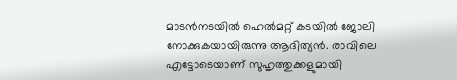മാടന്‍നടയില്‍ ഹെല്‍മറ്റ് കടയില്‍ ജോലി നോക്കുകയായിരുന്നു ആദിത്യന്‍. രാവിലെ എട്ടോടെയാണ് സുഹൃത്തുക്കളുമായി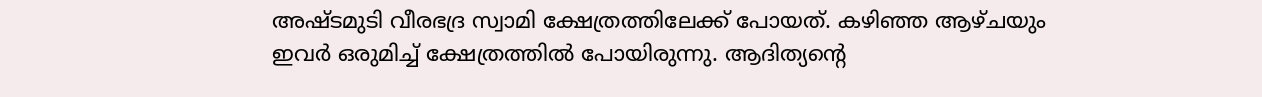അഷ്ടമുടി വീരഭദ്ര സ്വാമി ക്ഷേത്രത്തിലേക്ക് പോയത്. കഴിഞ്ഞ ആഴ്ചയും ഇവര്‍ ഒരുമിച്ച് ക്ഷേത്രത്തില്‍ പോയിരുന്നു. ആദിത്യന്‍റെ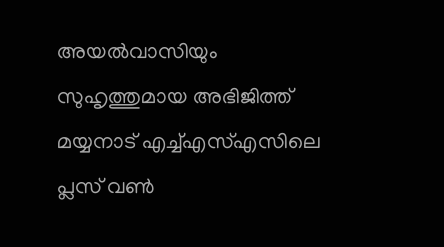അയല്‍വാസിയും സുഹൃത്തുമായ അഭിജിത്ത് മയ്യനാട് എച്ച്എസ്എസിലെ പ്ലസ് വണ്‍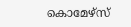കൊമേഴ്‌സ്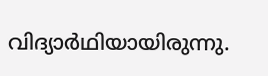വിദ്യാർഥിയായിരുന്നു.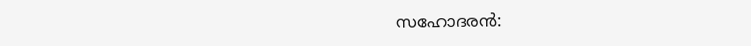സഹോദരന്‍: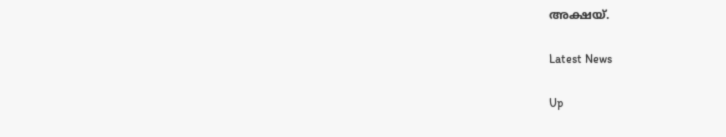അക്ഷയ്.

Latest News

Up